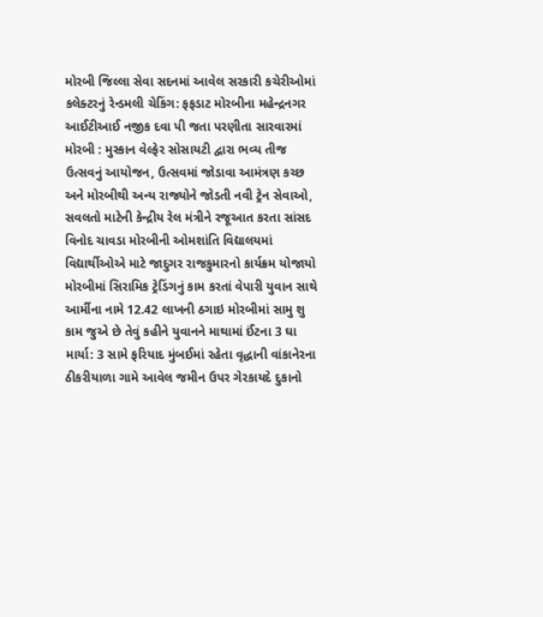મોરબી જિલ્લા સેવા સદનમાં આવેલ સરકારી કચેરીઓમાં કલેક્ટરનું રેન્ડમલી ચેકિંગ: ફફડાટ મોરબીના મહેન્દ્રનગર આઈટીઆઈ નજીક દવા પી જતા પરણીતા સારવારમાં મોરબી : મુસ્કાન વેલ્ફેર સોસાયટી દ્વારા ભવ્ય તીજ ઉત્સવનું આયોજન, ઉત્સવમાં જોડાવા આમંત્રણ કચ્છ અને મોરબીથી અન્ય રાજ્યોને જોડતી નવી ટ્રેન સેવાઓ, સવલતો માટેની કેન્દ્રીય રેલ મંત્રીને રજૂઆત કરતા સાંસદ વિનોદ ચાવડા મોરબીની ઓમશાંતિ વિદ્યાલયમાં વિદ્યાર્થીઓએ માટે જાદુગર રાજકુમારનો કાર્યક્રમ યોજાયો મોરબીમાં સિરામિક ટ્રેડિંગનું કામ કરતાં વેપારી યુવાન સાથે આર્મીના નામે 12.42 લાખની ઠગાઇ મોરબીમાં સામુ શુ કામ જુએ છે તેવું કહીને યુવાનને માથામાં ઈંટના 3 ઘા માર્યા: 3 સામે ફરિયાદ મુંબઈમાં રહેતા વૃદ્ધાની વાંકાનેરના ઠીકરીયાળા ગામે આવેલ જમીન ઉપર ગેરકાયદે દુકાનો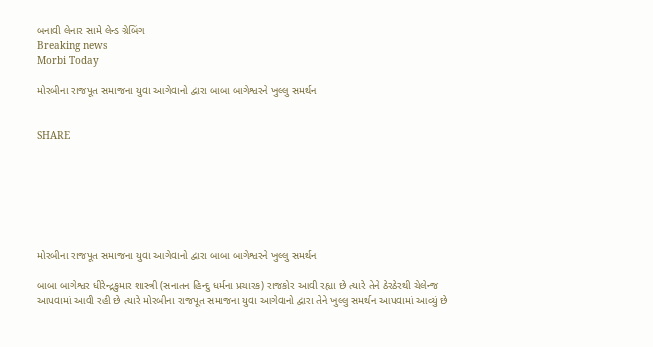બનાવી લેનાર સામે લેન્ડ ગ્રેબિંગ
Breaking news
Morbi Today

મોરબીના રાજપૂત સમાજના યુવા આગેવાનો દ્વારા બાબા બાગેશ્વરને ખુલ્લુ સમર્થન


SHARE







મોરબીના રાજપૂત સમાજના યુવા આગેવાનો દ્વારા બાબા બાગેશ્વરને ખુલ્લુ સમર્થન

બાબા બાગેશ્વર ધીરેન્દ્રકુમાર શાસ્ત્રી (સનાતન હિન્દુ ધર્મના પ્રચારક) રાજકોર આવી રહ્યા છે ત્યારે તેને ઠેરઠેરથી ચેલેન્જ આપવામાં આવી રહી છે ત્યારે મોરબીના રાજપૂત સમાજના યુવા આગેવાનો દ્વારા તેને ખુલ્લુ સમર્થન આપવામાં આવ્યું છે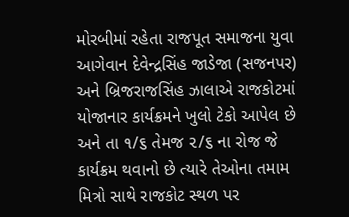મોરબીમાં રહેતા રાજપૂત સમાજના યુવા આગેવાન દેવેન્દ્રસિંહ જાડેજા (સજનપર) અને બ્રિજરાજસિંહ ઝાલાએ રાજકોટમાં યોજાનાર કાર્યક્રમને ખુલો ટેકો આપેલ છે અને તા ૧/૬ તેમજ ૨/૬ ના રોજ જે કાર્યક્રમ થવાનો છે ત્યારે તેઓના તમામ મિત્રો સાથે રાજકોટ સ્થળ પર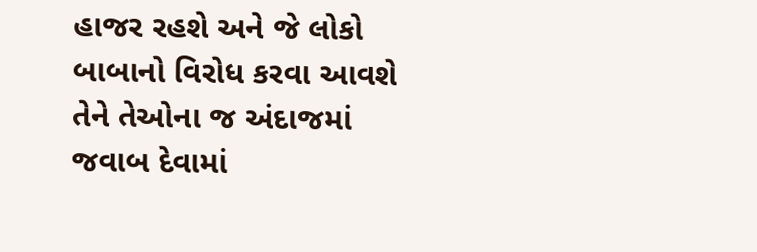હાજર રહશે અને જે લોકો બાબાનો વિરોધ કરવા આવશે તેને તેઓના જ અંદાજમાં જવાબ દેવામાં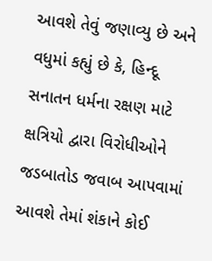આવશે તેવું જણાવ્યુ છે અને વધુમાં કહ્યું છે કે, હિન્દૂ સનાતન ધર્મના રક્ષણ માટે ક્ષત્રિયો દ્વારા વિરોધીઓને જડબાતોડ જવાબ આપવામાં આવશે તેમાં શંકાને કોઈ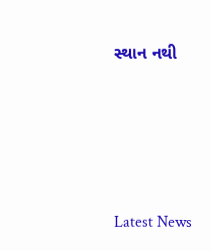સ્થાન નથી






Latest News